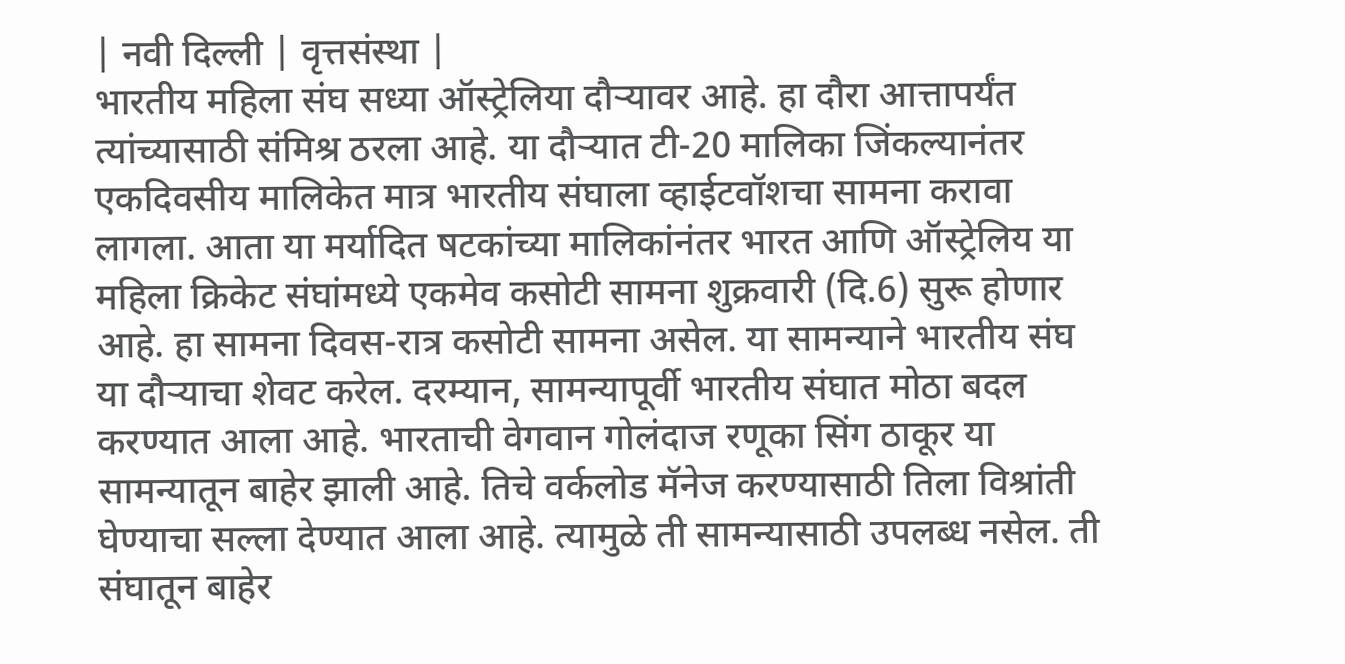| नवी दिल्ली | वृत्तसंस्था |
भारतीय महिला संघ सध्या ऑस्ट्रेलिया दौऱ्यावर आहे. हा दौरा आत्तापर्यंत त्यांच्यासाठी संमिश्र ठरला आहे. या दौऱ्यात टी-20 मालिका जिंकल्यानंतर एकदिवसीय मालिकेत मात्र भारतीय संघाला व्हाईटवॉशचा सामना करावा लागला. आता या मर्यादित षटकांच्या मालिकांनंतर भारत आणि ऑस्ट्रेलिय या महिला क्रिकेट संघांमध्ये एकमेव कसोटी सामना शुक्रवारी (दि.6) सुरू होणार आहे. हा सामना दिवस-रात्र कसोटी सामना असेल. या सामन्याने भारतीय संघ या दौऱ्याचा शेवट करेल. दरम्यान, सामन्यापूर्वी भारतीय संघात मोठा बदल करण्यात आला आहे. भारताची वेगवान गोलंदाज रणूका सिंग ठाकूर या सामन्यातून बाहेर झाली आहे. तिचे वर्कलोड मॅनेज करण्यासाठी तिला विश्रांती घेण्याचा सल्ला देण्यात आला आहे. त्यामुळे ती सामन्यासाठी उपलब्ध नसेल. ती संघातून बाहेर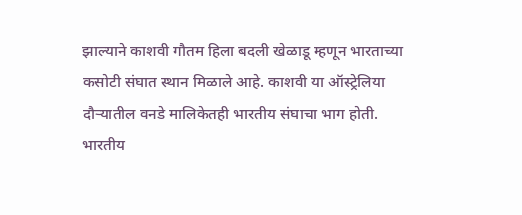झाल्याने काशवी गौतम हिला बदली खेळाडू म्हणून भारताच्या कसोटी संघात स्थान मिळाले आहे. काशवी या ऑस्ट्रेलिया दौऱ्यातील वनडे मालिकेतही भारतीय संघाचा भाग होती.
भारतीय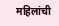महिलांची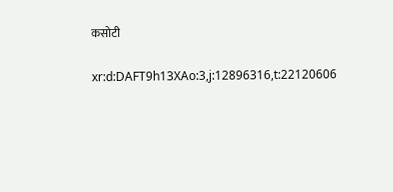कसोटी

xr:d:DAFT9h13XAo:3,j:12896316,t:22120606